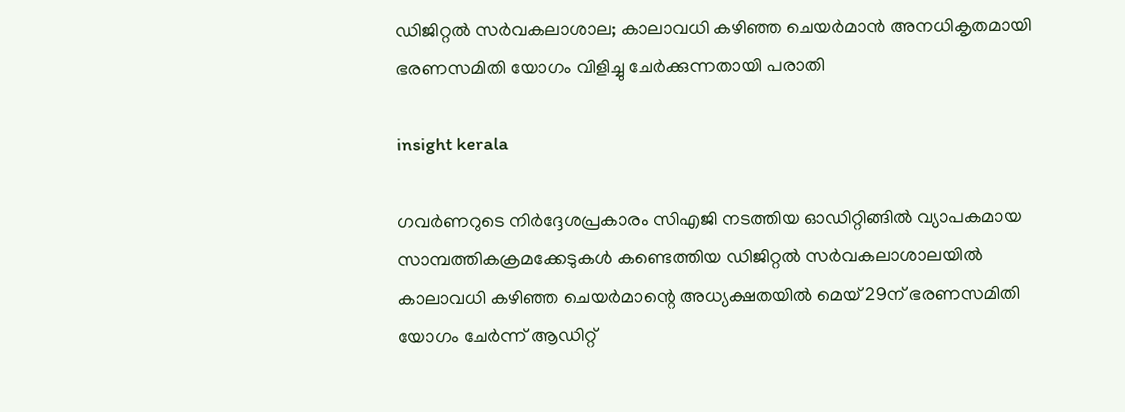ഡിജിറ്റൽ സർവകലാശാല; കാലാവധി കഴിഞ്ഞ ചെയർമാൻ അനധികൃതമായി ഭരണസമിതി യോഗം വിളിച്ചു ചേർക്കുന്നതായി പരാതി

insight kerala

ഗവർണറുടെ നിർദ്ദേശപ്രകാരം സിഎജി നടത്തിയ ഓഡിറ്റിങ്ങിൽ വ്യാപകമായ  സാമ്പത്തികക്രമക്കേടുകൾ കണ്ടെത്തിയ ഡിജിറ്റൽ സർവകലാശാലയിൽ കാലാവധി കഴിഞ്ഞ ചെയർമാന്റെ അധ്യക്ഷതയിൽ മെയ്‌ 29ന് ഭരണസമിതി യോഗം ചേർന്ന് ആഡിറ്റ്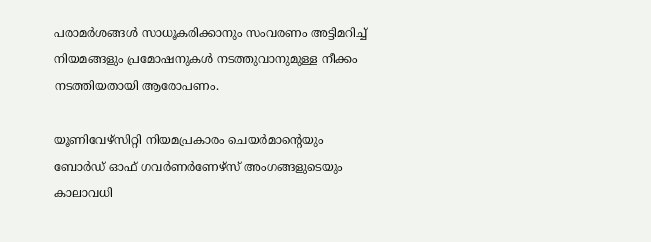പരാമർശങ്ങൾ സാധൂകരിക്കാനും സംവരണം അട്ടിമറിച്ച് നിയമങ്ങളും പ്രമോഷനുകൾ നടത്തുവാനുമുള്ള നീക്കം നടത്തിയതായി ആരോപണം.

യൂണിവേഴ്സിറ്റി നിയമപ്രകാരം ചെയർമാന്റെയും ബോർഡ് ഓഫ് ഗവർണർണേഴ്സ് അംഗങ്ങളുടെയും കാലാവധി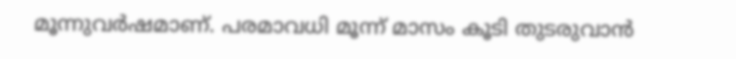മൂന്നുവർഷമാണ്. പരമാവധി മൂന്ന് മാസം കൂടി തുടരുവാൻ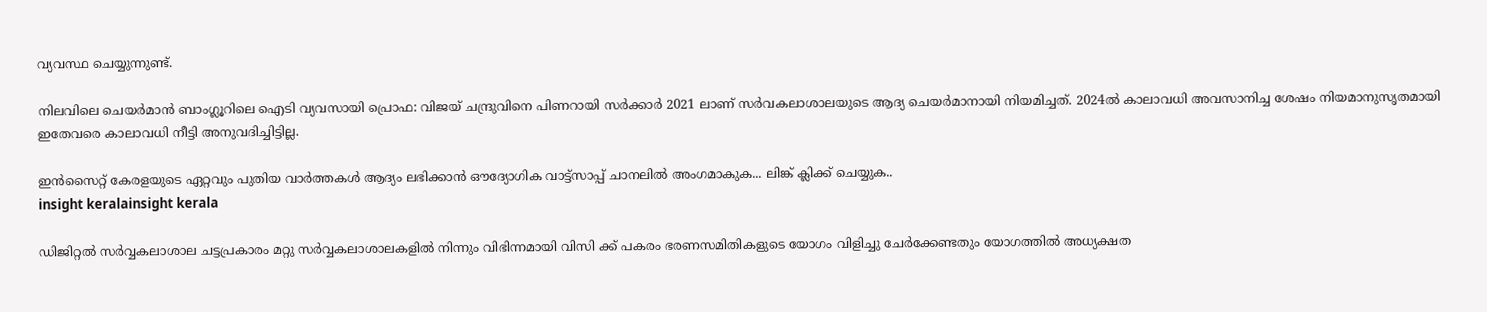വ്യവസ്ഥ ചെയ്യുന്നുണ്ട്‌.

നിലവിലെ ചെയർമാൻ ബാംഗ്ലൂറിലെ ഐടി വ്യവസായി പ്രൊഫ: വിജയ് ചന്ദ്രുവിനെ പിണറായി സർക്കാർ 2021 ലാണ് സർവകലാശാലയുടെ ആദ്യ ചെയർമാനായി നിയമിച്ചത്. 2024ൽ കാലാവധി അവസാനിച്ച ശേഷം നിയമാനുസൃതമായി ഇതേവരെ കാലാവധി നീട്ടി അനുവദിച്ചിട്ടില്ല.

ഇൻസൈറ്റ് കേരളയുടെ ഏറ്റവും പുതിയ വാർത്തകൾ ആദ്യം ലഭിക്കാൻ ഔദ്യോഗിക വാട്ട്‌സാപ്പ് ചാനലിൽ അംഗമാകുക... ലിങ്ക് ക്ലിക്ക് ചെയ്യുക..
insight keralainsight kerala

ഡിജിറ്റൽ സർവ്വകലാശാല ചട്ടപ്രകാരം മറ്റു സർവ്വകലാശാലകളിൽ നിന്നും വിഭിന്നമായി വിസി ക്ക് പകരം ഭരണസമിതികളുടെ യോഗം വിളിച്ചു ചേർക്കേണ്ടതും യോഗത്തിൽ അധ്യക്ഷത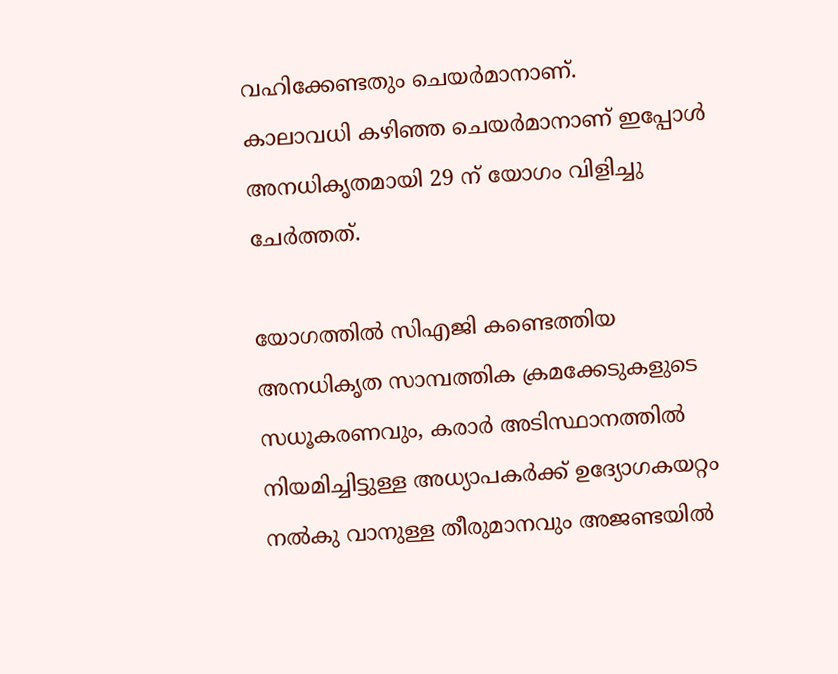വഹിക്കേണ്ടതും ചെയർമാനാണ്.
കാലാവധി കഴിഞ്ഞ ചെയർമാനാണ് ഇപ്പോൾ അനധികൃതമായി 29 ന് യോഗം വിളിച്ചു ചേർത്തത്.

യോഗത്തിൽ സിഎജി കണ്ടെത്തിയ അനധികൃത സാമ്പത്തിക ക്രമക്കേടുകളുടെ സധൂകരണവും, കരാർ അടിസ്ഥാനത്തിൽ നിയമിച്ചിട്ടുള്ള അധ്യാപകർക്ക് ഉദ്യോഗകയറ്റം നൽകു വാനുള്ള തീരുമാനവും അജണ്ടയിൽ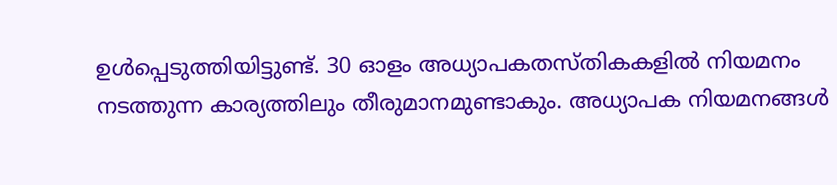ഉൾപ്പെടുത്തിയിട്ടുണ്ട്. 30 ഓളം അധ്യാപകതസ്തികകളിൽ നിയമനം നടത്തുന്ന കാര്യത്തിലും തീരുമാനമുണ്ടാകും. അധ്യാപക നിയമനങ്ങൾ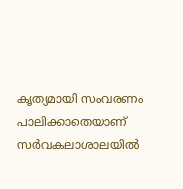കൃത്യമായി സംവരണം പാലിക്കാതെയാണ് സർവകലാശാലയിൽ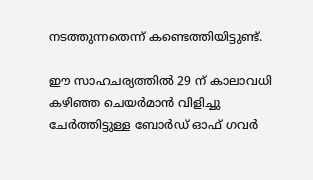നടത്തുന്നതെന്ന് കണ്ടെത്തിയിട്ടുണ്ട്.

ഈ സാഹചര്യത്തിൽ 29 ന് കാലാവധി കഴിഞ്ഞ ചെയർമാൻ വിളിച്ചു ചേർത്തിട്ടുള്ള ബോർഡ് ഓഫ് ഗവർ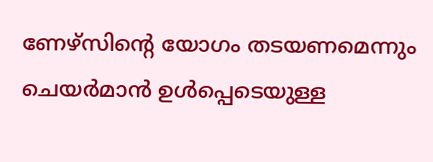ണേഴ്സിന്റെ യോഗം തടയണമെന്നും ചെയർമാൻ ഉൾപ്പെടെയുള്ള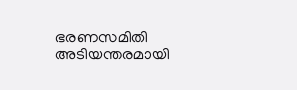ഭരണസമിതി അടിയന്തരമായി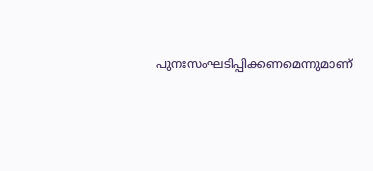പുനഃസംഘടിപ്പിക്കണമെന്നുമാണ്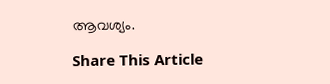ആവശ്യം.

Share This Article